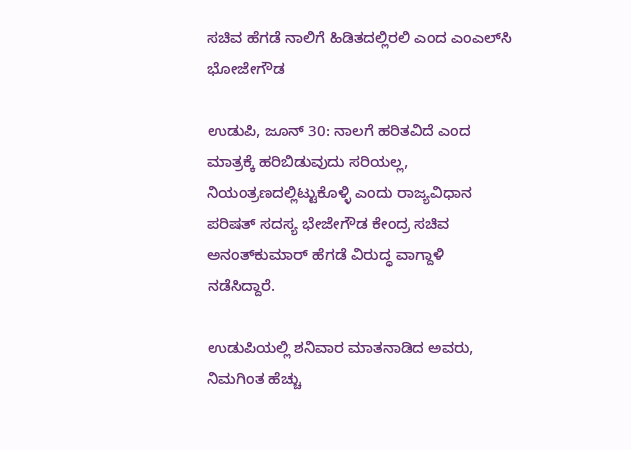ಸಚಿವ ಹೆಗಡೆ ನಾಲಿಗೆ ಹಿಡಿತದಲ್ಲಿರಲಿ ಎಂದ ಎಂಎಲ್‌ಸಿ ಭೋಜೇಗೌಡ

ಉಡುಪಿ, ಜೂನ್‌ 30: ನಾಲಗೆ ಹರಿತವಿದೆ ಎಂದ ಮಾತ್ರಕ್ಕೆ ಹರಿಬಿಡುವುದು ಸರಿಯಲ್ಲ, ನಿಯಂತ್ರಣದಲ್ಲಿಟ್ಟುಕೊಳ್ಳಿ ಎಂದು ರಾಜ್ಯವಿಧಾನ ಪರಿಷತ್‌ ಸದಸ್ಯ ಭೇಜೇಗೌಡ ಕೇಂದ್ರ ಸಚಿವ ಅನಂತ್‌ಕುಮಾರ್ ಹೆಗಡೆ ವಿರುದ್ಧ ವಾಗ್ದಾಳಿ ನಡೆಸಿದ್ದಾರೆ.

ಉಡುಪಿಯಲ್ಲಿ ಶನಿವಾರ ಮಾತನಾಡಿದ ಅವರು, ನಿಮಗಿಂತ ಹೆಚ್ಚು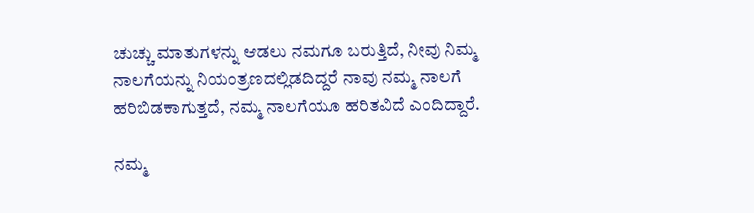ಚುಚ್ಚು ಮಾತುಗಳನ್ನು ಆಡಲು ನಮಗೂ ಬರುತ್ತಿದೆ, ನೀವು ನಿಮ್ಮ ನಾಲಗೆಯನ್ನು ನಿಯಂತ್ರಣದಲ್ಲಿಡದಿದ್ದರೆ ನಾವು ನಮ್ಮ ನಾಲಗೆ ಹರಿಬಿಡಕಾಗುತ್ತದೆ, ನಮ್ಮ ನಾಲಗೆಯೂ ಹರಿತವಿದೆ ಎಂದಿದ್ದಾರೆ.

ನಮ್ಮ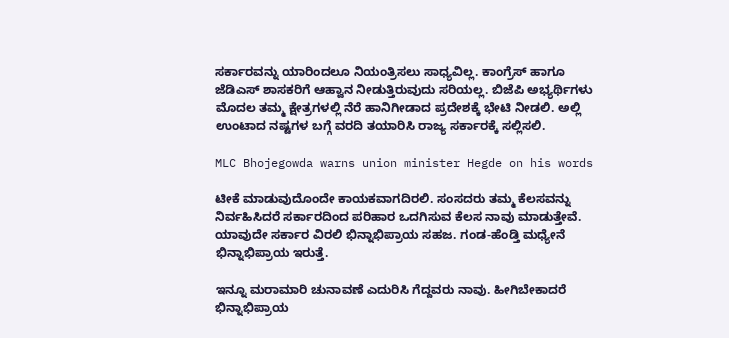ಸರ್ಕಾರವನ್ನು ಯಾರಿಂದಲೂ ನಿಯಂತ್ರಿಸಲು ಸಾಧ್ಯವಿಲ್ಲ. ಕಾಂಗ್ರೆಸ್ ಹಾಗೂ ಜೆಡಿಎಸ್ ಶಾಸಕರಿಗೆ ಆಹ್ವಾನ ನೀಡುತ್ತಿರುವುದು ಸರಿಯಲ್ಲ. ಬಿಜೆಪಿ ಅಭ್ಯರ್ಥಿಗಳು ಮೊದಲ ತಮ್ಮ ಕ್ಷೇತ್ರಗಳಲ್ಲಿ ನೆರೆ ಹಾನಿಗೀಡಾದ ಪ್ರದೇಶಕ್ಕೆ ಭೇಟಿ ನೀಡಲಿ. ಅಲ್ಲಿ ಉಂಟಾದ ನಷ್ಟಗಳ ಬಗ್ಗೆ ವರದಿ ತಯಾರಿಸಿ ರಾಜ್ಯ ಸರ್ಕಾರಕ್ಕೆ ಸಲ್ಲಿಸಲಿ.

MLC Bhojegowda warns union minister Hegde on his words

ಟೀಕೆ ಮಾಡುವುದೊಂದೇ ಕಾಯಕವಾಗದಿರಲಿ. ಸಂಸದರು ತಮ್ಮ ಕೆಲಸವನ್ನು ನಿರ್ವಹಿಸಿದರೆ ಸರ್ಕಾರದಿಂದ ಪರಿಹಾರ ಒದಗಿಸುವ ಕೆಲಸ ನಾವು ಮಾಡುತ್ತೇವೆ. ಯಾವುದೇ ಸರ್ಕಾರ ವಿರಲಿ ಭಿನ್ನಾಭಿಪ್ರಾಯ ಸಹಜ. ಗಂಡ-ಹೆಂಡ್ತಿ ಮಧ್ಯೇನೆ ಭಿನ್ನಾಭಿಪ್ರಾಯ ಇರುತ್ತೆ.

ಇನ್ನೂ ಮರಾಮಾರಿ ಚುನಾವಣೆ ಎದುರಿಸಿ ಗೆದ್ದವರು ನಾವು. ಹೀಗಿಬೇಕಾದರೆ ಭಿನ್ನಾಭಿಪ್ರಾಯ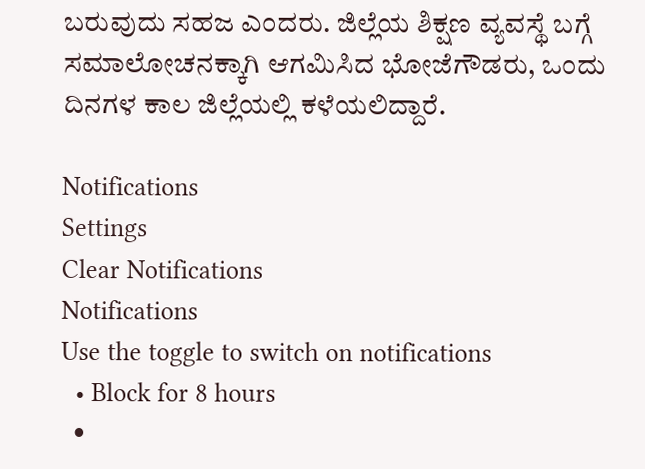ಬರುವುದು ಸಹಜ ಎಂದರು. ಜಿಲ್ಲೆಯ ಶಿಕ್ಷಣ ವ್ಯವಸ್ಥೆ ಬಗ್ಗೆ ಸಮಾಲೋಚನಕ್ಕಾಗಿ ಆಗಮಿಸಿದ ಭೋಜೆಗೌಡರು, ಒಂದು ದಿನಗಳ ಕಾಲ ಜಿಲ್ಲೆಯಲ್ಲಿ ಕಳೆಯಲಿದ್ದಾರೆ.

Notifications
Settings
Clear Notifications
Notifications
Use the toggle to switch on notifications
  • Block for 8 hours
  •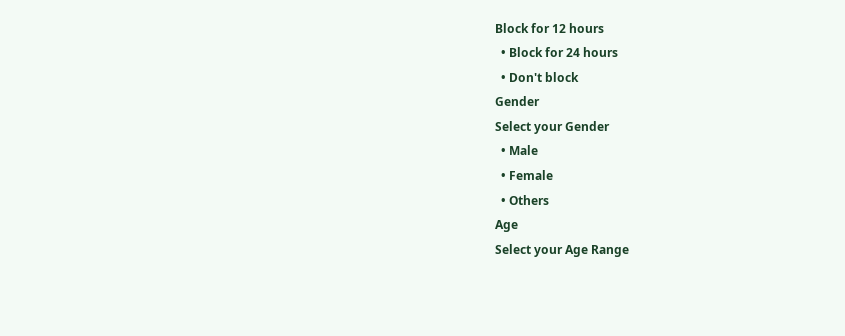Block for 12 hours
  • Block for 24 hours
  • Don't block
Gender
Select your Gender
  • Male
  • Female
  • Others
Age
Select your Age Range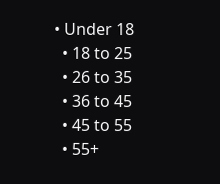• Under 18
  • 18 to 25
  • 26 to 35
  • 36 to 45
  • 45 to 55
  • 55+